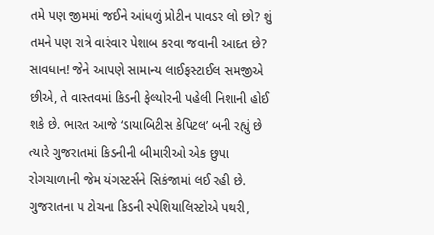તમે પણ જીમમાં જઈને આંધળું પ્રોટીન પાવડર લો છો? શું તમને પણ રાત્રે વારંવાર પેશાબ કરવા જવાની આદત છે? સાવધાન! જેને આપણે સામાન્ય લાઈફસ્ટાઈલ સમજીએ છીએ, તે વાસ્તવમાં કિડની ફેલ્યોરની પહેલી નિશાની હોઈ શકે છે. ભારત આજે ‘ડાયાબિટીસ કેપિટલ’ બની રહ્યું છે ત્યારે ગુજરાતમાં કિડનીની બીમારીઓ એક છુપા રોગચાળાની જેમ યંગસ્ટર્સને સિકંજામાં લઈ રહી છે.
ગુજરાતના ૫ ટોચના કિડની સ્પેશિયાલિસ્ટોએ પથરી,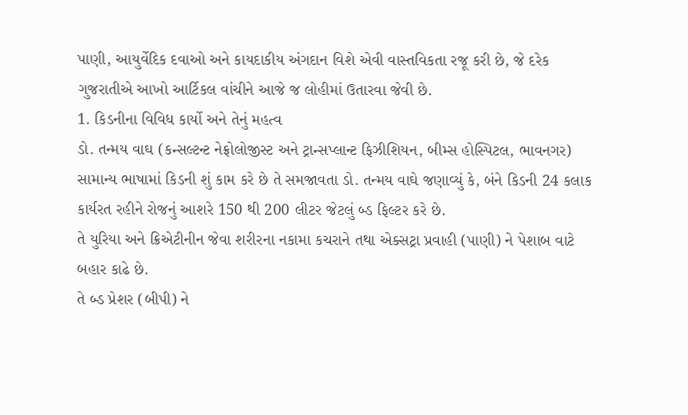પાણી, આયુર્વેદિક દવાઓ અને કાયદાકીય અંગદાન વિશે એવી વાસ્તવિકતા રજૂ કરી છે, જે દરેક ગુજરાતીએ આખો આર્ટિકલ વાંચીને આજે જ લોહીમાં ઉતારવા જેવી છે.
1. કિડનીના વિવિધ કાર્યો અને તેનું મહત્વ
ડો. તન્મય વાઘ (કન્સલ્ટન્ટ નેફ્રોલોજીસ્ટ અને ટ્રાન્સપ્લાન્ટ ફિઝીશિયન, બીમ્સ હોસ્પિટલ, ભાવનગર)
સામાન્ય ભાષામાં કિડની શું કામ કરે છે તે સમજાવતા ડો. તન્મય વાઘે જણાવ્યું કે, બંને કિડની 24 કલાક કાર્યરત રહીને રોજનું આશરે 150 થી 200 લીટર જેટલું બ્ડ ફિલ્ટર કરે છે.
તે યુરિયા અને ક્રિએટીનીન જેવા શરીરના નકામા કચરાને તથા એક્સટ્રા પ્રવાહી (પાણી) ને પેશાબ વાટે બહાર કાઢે છે.
તે બ્ડ પ્રેશર (બીપી) ને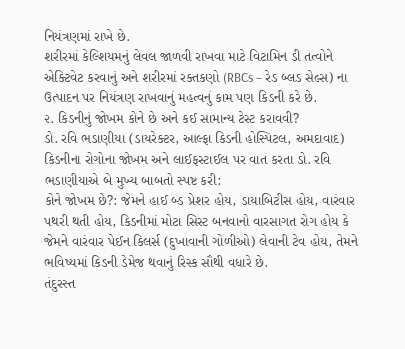નિયંત્રણમાં રાખે છે.
શરીરમાં કેલ્શિયમનું લેવલ જાળવી રાખવા માટે વિટામિન ડી તત્વોને એક્ટિવેટ કરવાનું અને શરીરમાં રક્તકણો (RBCs – રેડ બ્લડ સેલ્સ) ના ઉત્પાદન પર નિયંત્રણ રાખવાનું મહત્વનું કામ પણ કિડની કરે છે.
૨. કિડનીનું જોખમ કોને છે અને કઈ સામાન્ય ટેસ્ટ કરાવવી?
ડો. રવિ ભડાણીયા (ડાયરેક્ટર, આલ્ફા કિડની હોસ્પિટલ, અમદાવાદ)
કિડનીના રોગોના જોખમ અને લાઈફસ્ટાઈલ પર વાત કરતા ડો. રવિ ભડાણીયાએ બે મુખ્ય બાબતો સ્પષ્ટ કરી:
કોને જોખમ છે?: જેમને હાઈ બ્ડ પ્રેશર હોય, ડાયાબિટીસ હોય, વારંવાર પથરી થતી હોય, કિડનીમાં મોટા સિસ્ટ બનવાનો વારસાગત રોગ હોય કે જેમને વારંવાર પેઈન કિલર્સ (દુખાવાની ગોળીઓ) લેવાની ટેવ હોય, તેમને ભવિષ્યમાં કિડની ડેમેજ થવાનું રિસ્ક સૌથી વધારે છે.
તંદુરસ્ત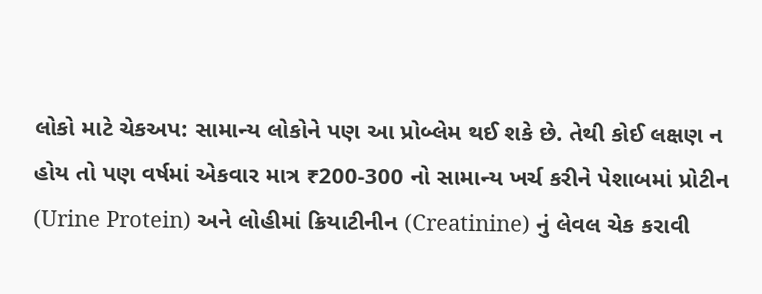લોકો માટે ચેકઅપ: સામાન્ય લોકોને પણ આ પ્રોબ્લેમ થઈ શકે છે. તેથી કોઈ લક્ષણ ન હોય તો પણ વર્ષમાં એકવાર માત્ર ₹200-300 નો સામાન્ય ખર્ચ કરીને પેશાબમાં પ્રોટીન (Urine Protein) અને લોહીમાં ક્રિયાટીનીન (Creatinine) નું લેવલ ચેક કરાવી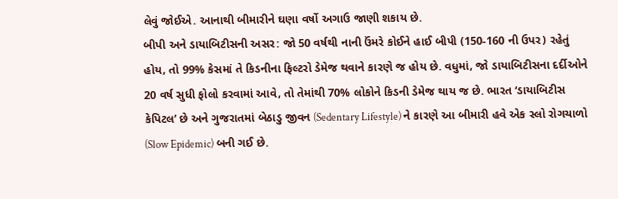લેવું જોઈએ. આનાથી બીમારીને ઘણા વર્ષો અગાઉ જાણી શકાય છે.
બીપી અને ડાયાબિટીસની અસર: જો 50 વર્ષથી નાની ઉંમરે કોઈને હાઈ બીપી (150-160 ની ઉપર) રહેતું હોય, તો 99% કેસમાં તે કિડનીના ફિલ્ટરો ડેમેજ થવાને કારણે જ હોય છે. વધુમાં, જો ડાયાબિટીસના દર્દીઓને 20 વર્ષ સુધી ફોલો કરવામાં આવે, તો તેમાંથી 70% લોકોને કિડની ડેમેજ થાય જ છે. ભારત ‘ડાયાબિટીસ કેપિટલ’ છે અને ગુજરાતમાં બેઠાડુ જીવન (Sedentary Lifestyle) ને કારણે આ બીમારી હવે એક સ્લો રોગચાળો (Slow Epidemic) બની ગઈ છે.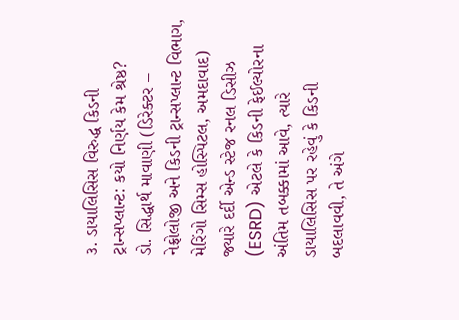૩. ડાયાલિસિસ વિરુદ્ધ કિડની ટ્રાન્સપ્લાન્ટ: કયો નિર્ણય કેમ શ્રેષ્ઠ?
ડો. સિદ્ધાર્થ માવાણી (ડિરેક્ટર – નેફ્રોલોજી અને કિડની ટ્રાન્સપ્લાન્ટ વિભાગ, મેરિંગો સિમ્સ હોસ્પિટલ, અમદાવાદ)
જ્યારે દર્દી એન્ડ સ્ટેજ રનલ ડિસીઝ (ESRD) એટલે કે કિડની ફેઈલ્યોરના અંતિમ તબક્કામાં આવે, ત્યારે ડાયાલિસિસ પર રહેવું કે કિડની બદલાવવી, તે અંગે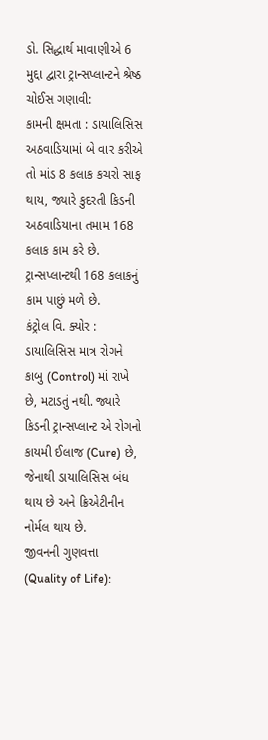ડો. સિદ્ધાર્થ માવાણીએ 6 મુદ્દા દ્વારા ટ્રાન્સપ્લાન્ટને શ્રેષ્ઠ ચોઈસ ગણાવી:
કામની ક્ષમતા : ડાયાલિસિસ અઠવાડિયામાં બે વાર કરીએ તો માંડ 8 કલાક કચરો સાફ થાય, જ્યારે કુદરતી કિડની અઠવાડિયાના તમામ 168 કલાક કામ કરે છે. ટ્રાન્સપ્લાન્ટથી 168 કલાકનું કામ પાછું મળે છે.
કંટ્રોલ વિ. ક્યોર : ડાયાલિસિસ માત્ર રોગને કાબુ (Control) માં રાખે છે, મટાડતું નથી. જ્યારે કિડની ટ્રાન્સપ્લાન્ટ એ રોગનો કાયમી ઈલાજ (Cure) છે, જેનાથી ડાયાલિસિસ બંધ થાય છે અને ક્રિએટીનીન નોર્મલ થાય છે.
જીવનની ગુણવત્તા (Quality of Life):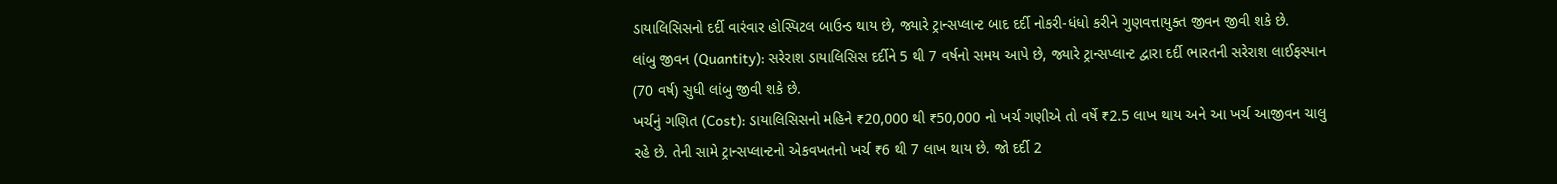ડાયાલિસિસનો દર્દી વારંવાર હોસ્પિટલ બાઉન્ડ થાય છે, જ્યારે ટ્રાન્સપ્લાન્ટ બાદ દર્દી નોકરી-ધંધો કરીને ગુણવત્તાયુક્ત જીવન જીવી શકે છે.
લાંબુ જીવન (Quantity): સરેરાશ ડાયાલિસિસ દર્દીને 5 થી 7 વર્ષનો સમય આપે છે, જ્યારે ટ્રાન્સપ્લાન્ટ દ્વારા દર્દી ભારતની સરેરાશ લાઈફસ્પાન (70 વર્ષ) સુધી લાંબુ જીવી શકે છે.
ખર્ચનું ગણિત (Cost): ડાયાલિસિસનો મહિને ₹20,000 થી ₹50,000 નો ખર્ચ ગણીએ તો વર્ષે ₹2.5 લાખ થાય અને આ ખર્ચ આજીવન ચાલુ રહે છે. તેની સામે ટ્રાન્સપ્લાન્ટનો એકવખતનો ખર્ચ ₹6 થી 7 લાખ થાય છે. જો દર્દી 2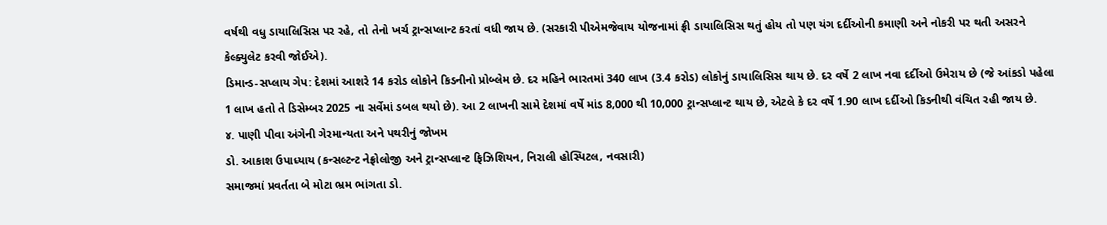વર્ષથી વધુ ડાયાલિસિસ પર રહે, તો તેનો ખર્ચ ટ્રાન્સપ્લાન્ટ કરતાં વધી જાય છે. (સરકારી પીએમજેવાય યોજનામાં ફ્રી ડાયાલિસિસ થતું હોય તો પણ યંગ દર્દીઓની કમાણી અને નોકરી પર થતી અસરને કેલ્ક્યુલેટ કરવી જોઈએ).
ડિમાન્ડ-સપ્લાય ગેપ: દેશમાં આશરે 14 કરોડ લોકોને કિડનીનો પ્રોબ્લેમ છે. દર મહિને ભારતમાં 340 લાખ (3.4 કરોડ) લોકોનું ડાયાલિસિસ થાય છે. દર વર્ષે 2 લાખ નવા દર્દીઓ ઉમેરાય છે (જે આંકડો પહેલા 1 લાખ હતો તે ડિસેમ્બર 2025 ના સર્વેમાં ડબલ થયો છે). આ 2 લાખની સામે દેશમાં વર્ષે માંડ 8,000 થી 10,000 ટ્રાન્સપ્લાન્ટ થાય છે, એટલે કે દર વર્ષે 1.90 લાખ દર્દીઓ કિડનીથી વંચિત રહી જાય છે.
૪. પાણી પીવા અંગેની ગેરમાન્યતા અને પથરીનું જોખમ
ડો. આકાશ ઉપાધ્યાય (કન્સલ્ટન્ટ નેફ્રોલોજી અને ટ્રાન્સપ્લાન્ટ ફિઝિશિયન, નિરાલી હોસ્પિટલ, નવસારી)
સમાજમાં પ્રવર્તતા બે મોટા ભ્રમ ભાંગતા ડો.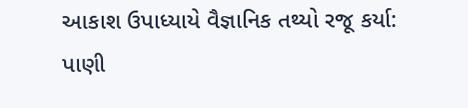આકાશ ઉપાધ્યાયે વૈજ્ઞાનિક તથ્યો રજૂ કર્યા:
પાણી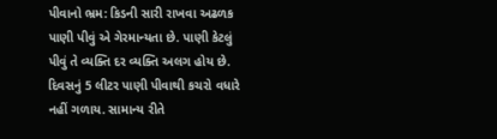પીવાનો ભ્રમ: કિડની સારી રાખવા અઢળક પાણી પીવું એ ગેરમાન્યતા છે. પાણી કેટલું પીવું તે વ્યક્તિ દર વ્યક્તિ અલગ હોય છે. દિવસનું 5 લીટર પાણી પીવાથી કચરો વધારે નહીં ગળાય. સામાન્ય રીતે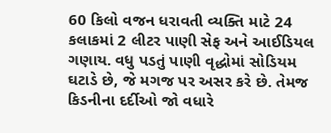60 કિલો વજન ધરાવતી વ્યક્તિ માટે 24 કલાકમાં 2 લીટર પાણી સેફ અને આઈડિયલ ગણાય. વધુ પડતું પાણી વૃદ્ધોમાં સોડિયમ ઘટાડે છે, જે મગજ પર અસર કરે છે. તેમજ કિડનીના દર્દીઓ જો વધારે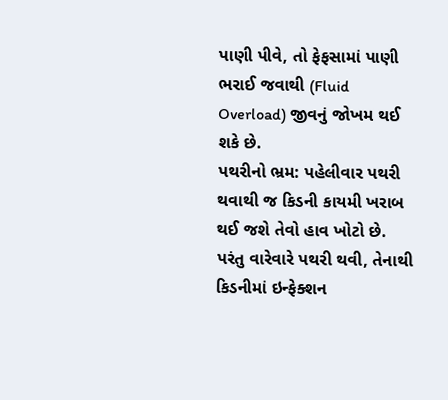પાણી પીવે, તો ફેફસામાં પાણી ભરાઈ જવાથી (Fluid Overload) જીવનું જોખમ થઈ શકે છે.
પથરીનો ભ્રમ: પહેલીવાર પથરી થવાથી જ કિડની કાયમી ખરાબ થઈ જશે તેવો હાવ ખોટો છે. પરંતુ વારેવારે પથરી થવી, તેનાથી કિડનીમાં ઇન્ફેક્શન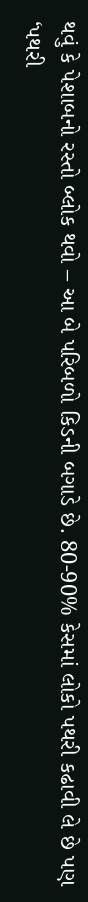થવું કે પેશાબનો રસ્તો બ્લોક થવો – આ બે પરિબળો કિડની બગાડે છે. 80-90% કેસમાં લોકો પથરી કઢાવી લે છે પણ ‘પથરી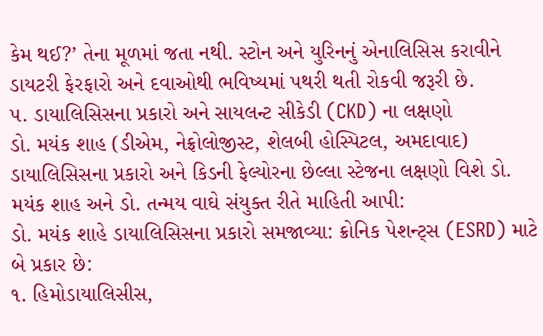કેમ થઈ?’ તેના મૂળમાં જતા નથી. સ્ટોન અને યુરિનનું એનાલિસિસ કરાવીને ડાયટરી ફેરફારો અને દવાઓથી ભવિષ્યમાં પથરી થતી રોકવી જરૂરી છે.
૫. ડાયાલિસિસના પ્રકારો અને સાયલન્ટ સીકેડી (CKD) ના લક્ષણો
ડો. મયંક શાહ (ડીએમ, નેફ્રોલોજીસ્ટ, શેલબી હોસ્પિટલ, અમદાવાદ)
ડાયાલિસિસના પ્રકારો અને કિડની ફેલ્યોરના છેલ્લા સ્ટેજના લક્ષણો વિશે ડો. મયંક શાહ અને ડો. તન્મય વાઘે સંયુક્ત રીતે માહિતી આપી:
ડો. મયંક શાહે ડાયાલિસિસના પ્રકારો સમજાવ્યા: ક્રોનિક પેશન્ટ્સ (ESRD) માટે બે પ્રકાર છે:
૧. હિમોડાયાલિસીસ,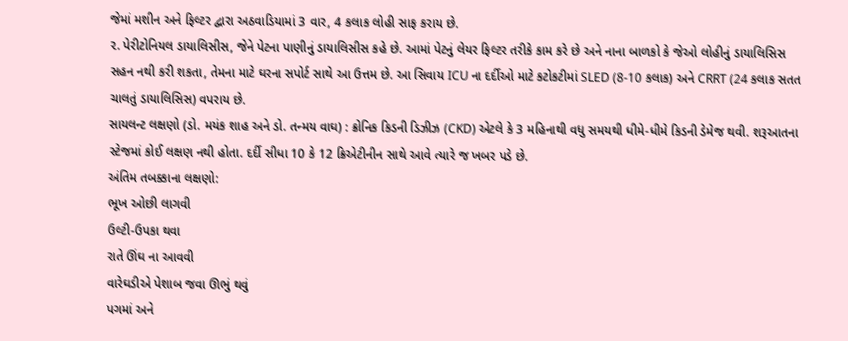જેમાં મશીન અને ફિલ્ટર દ્વારા અઠવાડિયામાં 3 વાર, 4 કલાક લોહી સાફ કરાય છે.
૨. પેરીટોનિયલ ડાયાલિસીસ, જેને પેટના પાણીનું ડાયાલિસીસ કહે છે. આમાં પેટનું લેયર ફિલ્ટર તરીકે કામ કરે છે અને નાના બાળકો કે જેઓ લોહીનું ડાયાલિસિસ સહન નથી કરી શકતા, તેમના માટે ઘરના સપોર્ટ સાથે આ ઉત્તમ છે. આ સિવાય ICU ના દર્દીઓ માટે કટોકટીમાં SLED (8-10 કલાક) અને CRRT (24 કલાક સતત ચાલતું ડાયાલિસિસ) વપરાય છે.
સાયલન્ટ લક્ષણો (ડો. મયંક શાહ અને ડો. તન્મય વાઘ) : ક્રોનિક કિડની ડિઝીઝ (CKD) એટલે કે 3 મહિનાથી વધુ સમયથી ધીમે-ધીમે કિડની ડેમેજ થવી. શરૂઆતના સ્ટેજમાં કોઈ લક્ષણ નથી હોતા. દર્દી સીધા 10 કે 12 ક્રિએટીનીન સાથે આવે ત્યારે જ ખબર પડે છે.
અંતિમ તબક્કાના લક્ષણો:
ભૂખ ઓછી લાગવી
ઉલ્ટી-ઉપકા થવા
રાતે ઊંઘ ના આવવી
વારેઘડીએ પેશાબ જવા ઊભું થવું
પગમાં અને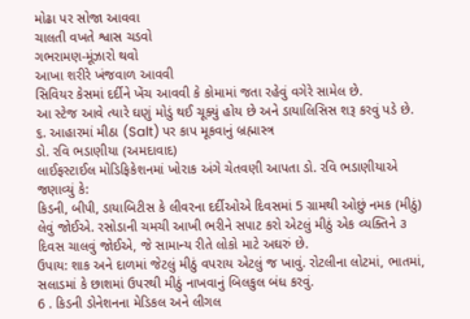મોઢા પર સોજા આવવા
ચાલતી વખતે શ્વાસ ચડવો
ગભરામણ-મૂંઝારો થવો
આખા શરીરે ખંજવાળ આવવી
સિવિયર કેસમાં દર્દીને ખેંચ આવવી કે કોમામાં જતા રહેવું વગેરે સામેલ છે.
આ સ્ટેજ આવે ત્યારે ઘણું મોડું થઈ ચૂક્યું હોય છે અને ડાયાલિસિસ શરૂ કરવું પડે છે.
૬. આહારમાં મીઠા (Salt) પર કાપ મૂકવાનું બ્રહ્માસ્ત્ર
ડો. રવિ ભડાણીયા (અમદાવાદ)
લાઈફસ્ટાઈલ મોડિફિકેશનમાં ખોરાક અંગે ચેતવણી આપતા ડો. રવિ ભડાણીયાએ જણાવ્યું કે:
કિડની, બીપી, ડાયાબિટીસ કે લીવરના દર્દીઓએ દિવસમાં 5 ગ્રામથી ઓછું નમક (મીઠું) લેવું જોઈએ. રસોડાની ચમચી આખી ભરીને સપાટ કરો એટલું મીઠું એક વ્યક્તિને ૩ દિવસ ચાલવું જોઈએ, જે સામાન્ય રીતે લોકો માટે અઘરું છે.
ઉપાય: શાક અને દાળમાં જેટલું મીઠું વપરાય એટલું જ ખાવું. રોટલીના લોટમાં, ભાતમાં, સલાડમાં કે છાશમાં ઉપરથી મીઠું નાખવાનું બિલકુલ બંધ કરવું.
6 . કિડની ડોનેશનના મેડિકલ અને લીગલ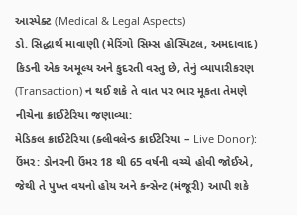આસ્પેક્ટ (Medical & Legal Aspects)
ડો. સિદ્ધાર્થ માવાણી (મેરિંગો સિમ્સ હોસ્પિટલ, અમદાવાદ)
કિડની એક અમૂલ્ય અને કુદરતી વસ્તુ છે, તેનું વ્યાપારીકરણ (Transaction) ન થઈ શકે તે વાત પર ભાર મૂકતા તેમણે નીચેના ક્રાઈટેરિયા જણાવ્યા:
મેડિકલ ક્રાઈટેરિયા (ક્લીવલેન્ડ ક્રાઈટેરિયા – Live Donor):
ઉંમર: ડોનરની ઉંમર 18 થી 65 વર્ષની વચ્ચે હોવી જોઈએ, જેથી તે પુખ્ત વયનો હોય અને કન્સેન્ટ (મંજૂરી) આપી શકે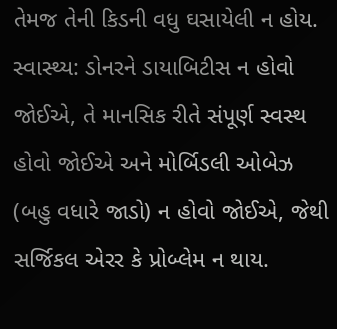તેમજ તેની કિડની વધુ ઘસાયેલી ન હોય.
સ્વાસ્થ્ય: ડોનરને ડાયાબિટીસ ન હોવો જોઈએ, તે માનસિક રીતે સંપૂર્ણ સ્વસ્થ હોવો જોઈએ અને મોર્બિડલી ઓબેઝ (બહુ વધારે જાડો) ન હોવો જોઈએ, જેથી સર્જિકલ એરર કે પ્રોબ્લેમ ન થાય.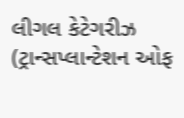લીગલ કેટેગરીઝ (ટ્રાન્સપ્લાન્ટેશન ઓફ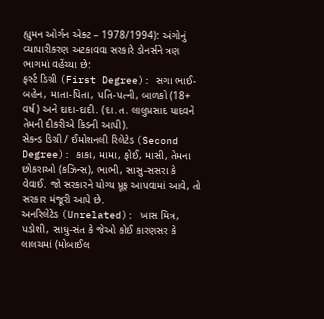હ્યુમન ઓર્ગન એક્ટ – 1978/1994): અંગોનું વ્યાપારીકરણ અટકાવવા સરકારે ડોનર્સને ત્રણ ભાગમાં વહેંચ્યા છે:
ફર્સ્ટ ડિગ્રી (First Degree): સગા ભાઈ-બહેન, માતા-પિતા, પતિ-પત્ની, બાળકો (18+ વર્ષ) અને દાદા-દાદી. (દા.ત. લાલુપ્રસાદ યાદવને તેમની દીકરીએ કિડની આપી).
સેકન્ડ ડિગ્રી / ઈમોશનલી રિલેટેડ (Second Degree): કાકા, મામા, ફોઈ, માસી, તેમના છોકરાઓ (કઝિન્સ), ભાભી, સાસુ-સસરા કે વેવાઈ. જો સરકારને યોગ્ય પ્રૂફ આપવામાં આવે, તો સરકાર મંજૂરી આપે છે.
અનરિલેટેડ (Unrelated): ખાસ મિત્ર, પડોશી, સાધુ-સંત કે જેઓ કોઈ કારણસર કે લાલચમાં (મોબાઈલ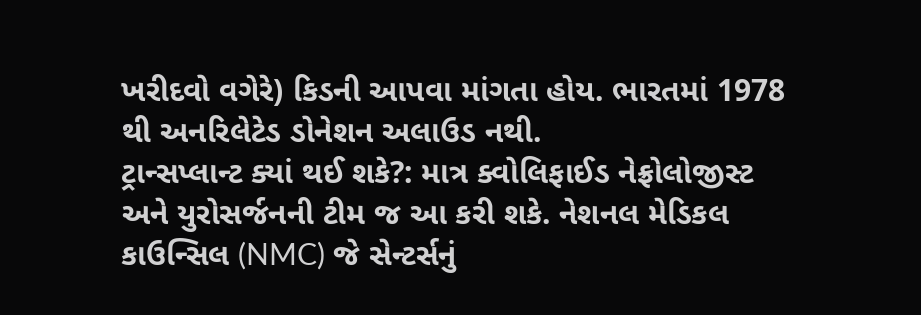ખરીદવો વગેરે) કિડની આપવા માંગતા હોય. ભારતમાં 1978 થી અનરિલેટેડ ડોનેશન અલાઉડ નથી.
ટ્રાન્સપ્લાન્ટ ક્યાં થઈ શકે?: માત્ર ક્વોલિફાઈડ નેફ્રોલોજીસ્ટ અને યુરોસર્જનની ટીમ જ આ કરી શકે. નેશનલ મેડિકલ કાઉન્સિલ (NMC) જે સેન્ટર્સનું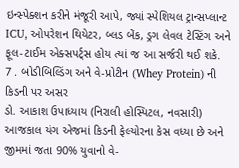ઇન્સ્પેક્શન કરીને મંજૂરી આપે, જ્યાં સ્પેશિયલ ટ્રાન્સપ્લાન્ટ ICU, ઓપરેશન થિયેટર, બ્લડ બેંક, ડ્રગ લેવલ ટેસ્ટિંગ અને ફૂલ-ટાઈમ એક્સપર્ટ્સ હોય ત્યાં જ આ સર્જરી થઈ શકે.
7 . બોડીબિલ્ડિંગ અને વે-પ્રોટીન (Whey Protein) ની કિડની પર અસર
ડો. આકાશ ઉપાધ્યાય (નિરાલી હોસ્પિટલ, નવસારી)
આજકાલ યંગ એજમાં કિડની ફેલ્યોરના કેસ વધ્યા છે અને જીમમાં જતા 90% યુવાનો વે-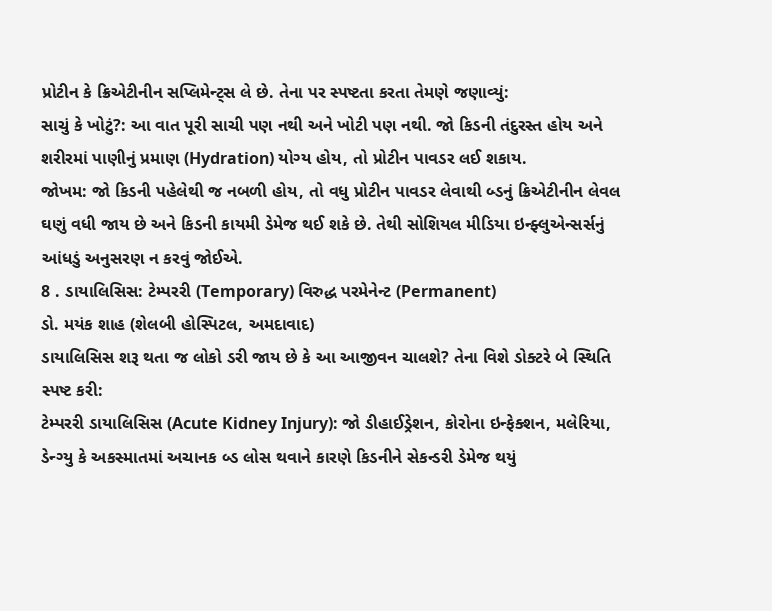પ્રોટીન કે ક્રિએટીનીન સપ્લિમેન્ટ્સ લે છે. તેના પર સ્પષ્ટતા કરતા તેમણે જણાવ્યું:
સાચું કે ખોટું?: આ વાત પૂરી સાચી પણ નથી અને ખોટી પણ નથી. જો કિડની તંદુરસ્ત હોય અને શરીરમાં પાણીનું પ્રમાણ (Hydration) યોગ્ય હોય, તો પ્રોટીન પાવડર લઈ શકાય.
જોખમ: જો કિડની પહેલેથી જ નબળી હોય, તો વધુ પ્રોટીન પાવડર લેવાથી બ્ડનું ક્રિએટીનીન લેવલ ઘણું વધી જાય છે અને કિડની કાયમી ડેમેજ થઈ શકે છે. તેથી સોશિયલ મીડિયા ઇન્ફ્લુએન્સર્સનું આંધડું અનુસરણ ન કરવું જોઈએ.
8 . ડાયાલિસિસ: ટેમ્પરરી (Temporary) વિરુદ્ધ પરમેનેન્ટ (Permanent)
ડો. મયંક શાહ (શેલબી હોસ્પિટલ, અમદાવાદ)
ડાયાલિસિસ શરૂ થતા જ લોકો ડરી જાય છે કે આ આજીવન ચાલશે? તેના વિશે ડોક્ટરે બે સ્થિતિ સ્પષ્ટ કરી:
ટેમ્પરરી ડાયાલિસિસ (Acute Kidney Injury): જો ડીહાઈડ્રેશન, કોરોના ઇન્ફેક્શન, મલેરિયા, ડેન્ગ્યુ કે અકસ્માતમાં અચાનક બ્ડ લોસ થવાને કારણે કિડનીને સેકન્ડરી ડેમેજ થયું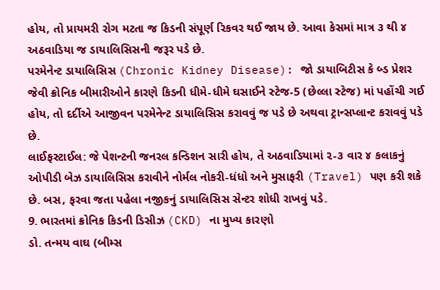હોય, તો પ્રાયમરી રોગ મટતા જ કિડની સંપૂર્ણ રિકવર થઈ જાય છે. આવા કેસમાં માત્ર ૩ થી ૪ અઠવાડિયા જ ડાયાલિસિસની જરૂર પડે છે.
પરમેનેન્ટ ડાયાલિસિસ (Chronic Kidney Disease): જો ડાયાબિટીસ કે બ્ડ પ્રેશર જેવી ક્રોનિક બીમારીઓને કારણે કિડની ધીમે-ધીમે ઘસાઈને સ્ટેજ-5 (છેલ્લા સ્ટેજ) માં પહોંચી ગઈ હોય, તો દર્દીએ આજીવન પરમેનેન્ટ ડાયાલિસિસ કરાવવું જ પડે છે અથવા ટ્રાન્સપ્લાન્ટ કરાવવું પડે છે.
લાઈફસ્ટાઈલ: જે પેશન્ટની જનરલ કન્ડિશન સારી હોય, તે અઠવાડિયામાં ૨-૩ વાર ૪ કલાકનું ઓપીડી બેઝ ડાયાલિસિસ કરાવીને નોર્મલ નોકરી-ધંધો અને મુસાફરી (Travel) પણ કરી શકે છે. બસ, ફરવા જતા પહેલા નજીકનું ડાયાલિસિસ સેન્ટર શોધી રાખવું પડે.
9. ભારતમાં ક્રોનિક કિડની ડિસીઝ (CKD) ના મુખ્ય કારણો
ડો. તન્મય વાઘ (બીમ્સ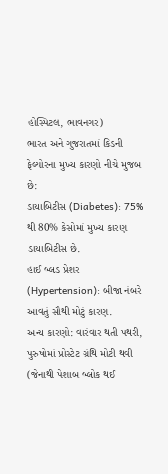હોસ્પિટલ, ભાવનગર)
ભારત અને ગુજરાતમાં કિડની ફેલ્યોરના મુખ્ય કારણો નીચે મુજબ છે:
ડાયાબિટીસ (Diabetes): 75% થી 80% કેસોમાં મુખ્ય કારણ ડાયાબિટીસ છે.
હાઈ બ્લડ પ્રેશર (Hypertension): બીજા નંબરે આવતું સૌથી મોટું કારણ.
અન્ય કારણો: વારંવાર થતી પથરી, પુરુષોમાં પ્રોસ્ટેટ ગ્રંથિ મોટી થવી (જેનાથી પેશાબ બ્લોક થઈ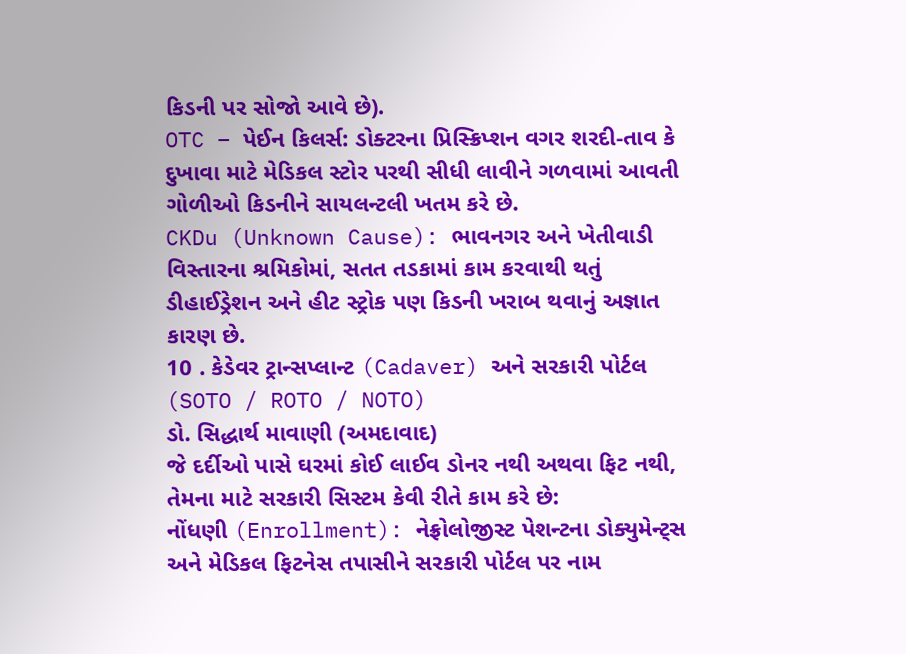કિડની પર સોજો આવે છે).
OTC – પેઈન કિલર્સ: ડોક્ટરના પ્રિસ્ક્રિપ્શન વગર શરદી-તાવ કે દુખાવા માટે મેડિકલ સ્ટોર પરથી સીધી લાવીને ગળવામાં આવતી ગોળીઓ કિડનીને સાયલન્ટલી ખતમ કરે છે.
CKDu (Unknown Cause): ભાવનગર અને ખેતીવાડી વિસ્તારના શ્રમિકોમાં, સતત તડકામાં કામ કરવાથી થતું ડીહાઈડ્રેશન અને હીટ સ્ટ્રોક પણ કિડની ખરાબ થવાનું અજ્ઞાત કારણ છે.
10 . કેડેવર ટ્રાન્સપ્લાન્ટ (Cadaver) અને સરકારી પોર્ટલ (SOTO / ROTO / NOTO)
ડો. સિદ્ધાર્થ માવાણી (અમદાવાદ)
જે દર્દીઓ પાસે ઘરમાં કોઈ લાઈવ ડોનર નથી અથવા ફિટ નથી, તેમના માટે સરકારી સિસ્ટમ કેવી રીતે કામ કરે છે:
નોંધણી (Enrollment): નેફ્રોલોજીસ્ટ પેશન્ટના ડોક્યુમેન્ટ્સ અને મેડિકલ ફિટનેસ તપાસીને સરકારી પોર્ટલ પર નામ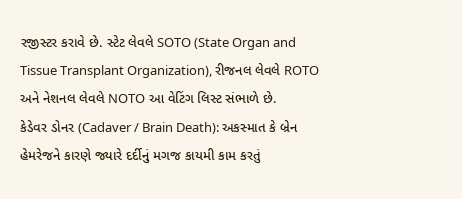રજીસ્ટર કરાવે છે. સ્ટેટ લેવલે SOTO (State Organ and Tissue Transplant Organization), રીજનલ લેવલે ROTO અને નેશનલ લેવલે NOTO આ વેટિંગ લિસ્ટ સંભાળે છે.
કેડેવર ડોનર (Cadaver / Brain Death): અકસ્માત કે બ્રેન હેમરેજને કારણે જ્યારે દર્દીનું મગજ કાયમી કામ કરતું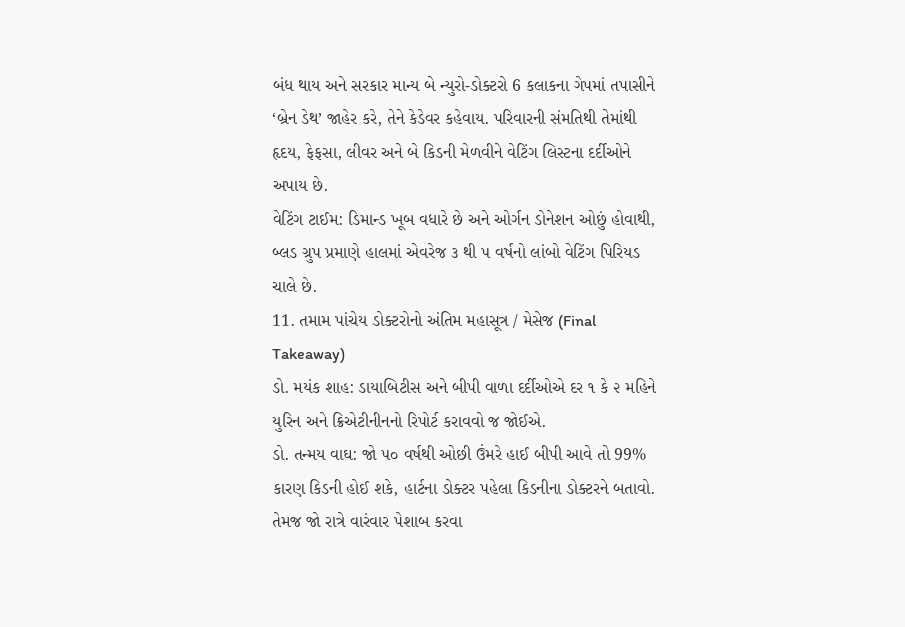બંધ થાય અને સરકાર માન્ય બે ન્યુરો-ડોક્ટરો 6 કલાકના ગેપમાં તપાસીને ‘બ્રેન ડેથ’ જાહેર કરે, તેને કેડેવર કહેવાય. પરિવારની સંમતિથી તેમાંથી હૃદય, ફેફસા, લીવર અને બે કિડની મેળવીને વેટિંગ લિસ્ટના દર્દીઓને અપાય છે.
વેટિંગ ટાઈમ: ડિમાન્ડ ખૂબ વધારે છે અને ઓર્ગન ડોનેશન ઓછું હોવાથી, બ્લડ ગ્રુપ પ્રમાણે હાલમાં એવરેજ ૩ થી ૫ વર્ષનો લાંબો વેટિંગ પિરિયડ ચાલે છે.
11. તમામ પાંચેય ડોક્ટરોનો અંતિમ મહાસૂત્ર / મેસેજ (Final Takeaway)
ડો. મયંક શાહ: ડાયાબિટીસ અને બીપી વાળા દર્દીઓએ દર ૧ કે ૨ મહિને યુરિન અને ક્રિએટીનીનનો રિપોર્ટ કરાવવો જ જોઈએ.
ડો. તન્મય વાઘ: જો ૫૦ વર્ષથી ઓછી ઉંમરે હાઈ બીપી આવે તો 99% કારણ કિડની હોઈ શકે, હાર્ટના ડોક્ટર પહેલા કિડનીના ડોક્ટરને બતાવો. તેમજ જો રાત્રે વારંવાર પેશાબ કરવા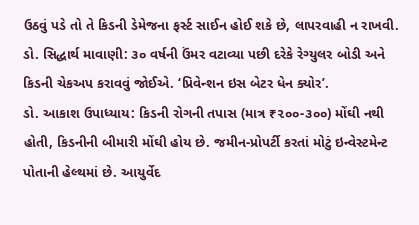ઉઠવું પડે તો તે કિડની ડેમેજના ફર્સ્ટ સાઈન હોઈ શકે છે, લાપરવાહી ન રાખવી.
ડો. સિદ્ધાર્થ માવાણી: ૩૦ વર્ષની ઉંમર વટાવ્યા પછી દરેકે રેગ્યુલર બોડી અને કિડની ચેકઅપ કરાવવું જોઈએ. ‘પ્રિવેન્શન ઇસ બેટર ધેન ક્યોર’.
ડો. આકાશ ઉપાધ્યાય: કિડની રોગની તપાસ (માત્ર ₹૨૦૦-૩૦૦) મોંઘી નથી હોતી, કિડનીની બીમારી મોંઘી હોય છે. જમીન-પ્રોપર્ટી કરતાં મોટું ઇન્વેસ્ટમેન્ટ પોતાની હેલ્થમાં છે. આયુર્વેદ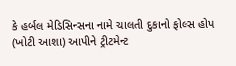કે હર્બલ મેડિસિન્સના નામે ચાલતી દુકાનો ફોલ્સ હોપ (ખોટી આશા) આપીને ટ્રીટમેન્ટ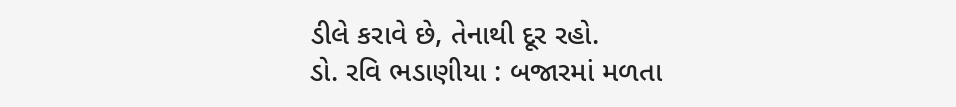ડીલે કરાવે છે, તેનાથી દૂર રહો.
ડો. રવિ ભડાણીયા : બજારમાં મળતા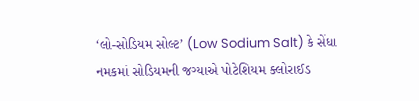‘લો-સોડિયમ સોલ્ટ’ (Low Sodium Salt) કે સેંધા નમકમાં સોડિયમની જગ્યાએ પોટેશિયમ ક્લોરાઈડ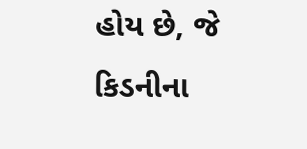હોય છે, જે કિડનીના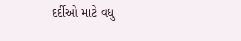દર્દીઓ માટે વધુ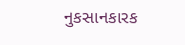નુકસાનકારક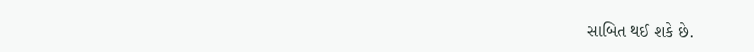સાબિત થઈ શકે છે.